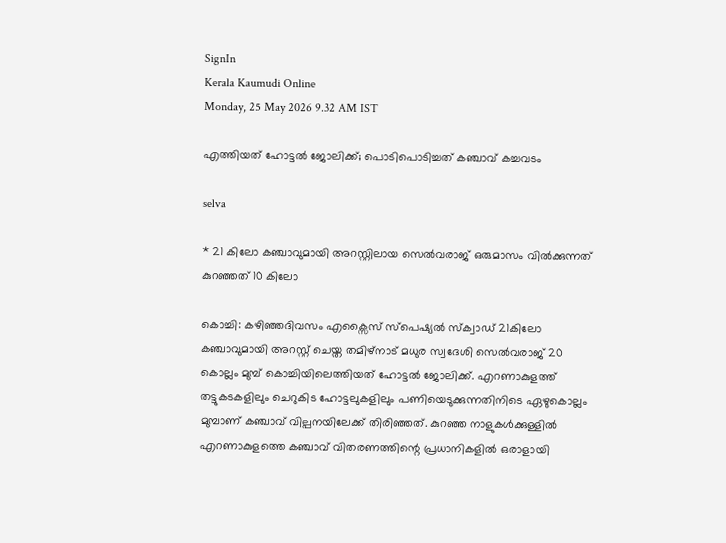SignIn
Kerala Kaumudi Online
Monday, 25 May 2026 9.32 AM IST

എത്തിയത് ഹോട്ടൽ ജോലിക്ക്; പൊടിപൊടിച്ചത് കഞ്ചാവ് കച്ചവടം

selva

* 21 കിലോ കഞ്ചാവുമായി അറസ്റ്റിലായ സെൽവരാജ് ഒരുമാസം വിൽക്കുന്നത് കുറഞ്ഞത് 10 കിലോ

കൊച്ചി: കഴിഞ്ഞദിവസം എക്സൈസ് സ്പെഷ്യൽ സ്ക്വാ‌ഡ് 21കിലോ കഞ്ചാവുമായി അറസ്റ്റ് ചെയ്ത തമിഴ്നാട് മധുര സ്വദേശി സെൽവരാജ് 20 കൊല്ലം മുമ്പ് കൊച്ചിയിലെത്തിയത് ഹോട്ടൽ ജോലിക്ക്. എറണാകുളത്ത് തട്ടുകടകളിലും ചെറുകിട ഹോട്ടലുകളിലും പണിയെടുക്കുന്നതിനിടെ ഏഴുകൊല്ലം മുമ്പാണ് കഞ്ചാവ് വില്പനയിലേക്ക് തിരിഞ്ഞത്. കുറഞ്ഞ നാളുകൾക്കുള്ളിൽ എറണാകുളത്തെ കഞ്ചാവ് വിതരണത്തിന്റെ പ്രധാനികളിൽ ഒരാളായി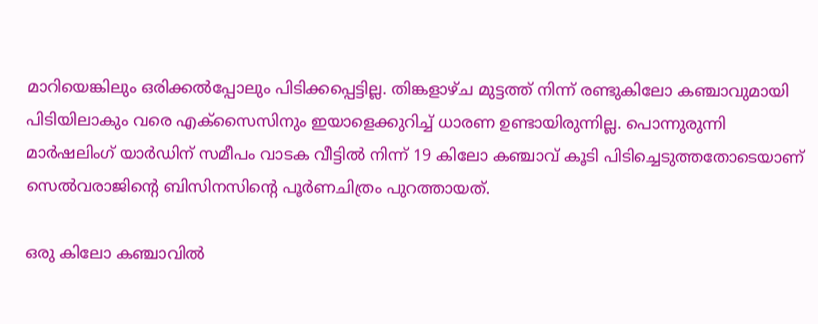മാറിയെങ്കിലും ഒരിക്കൽപ്പോലും പിടിക്കപ്പെട്ടില്ല. തിങ്കളാഴ്ച മുട്ടത്ത് നിന്ന് രണ്ടുകിലോ കഞ്ചാവുമായി പിടിയിലാകും വരെ എക്സൈസിനും ഇയാളെക്കുറിച്ച് ധാരണ ഉണ്ടായിരുന്നില്ല. പൊന്നുരുന്നി മാർഷലിംഗ് യാർഡിന് സമീപം വാടക വീട്ടിൽ നിന്ന് 19 കിലോ കഞ്ചാവ് കൂടി പിടിച്ചെടുത്തതോടെയാണ് സെൽവരാജിന്റെ ബിസിനസിന്റെ പൂർണചിത്രം പുറത്തായത്.

ഒരു കിലോ കഞ്ചാവിൽ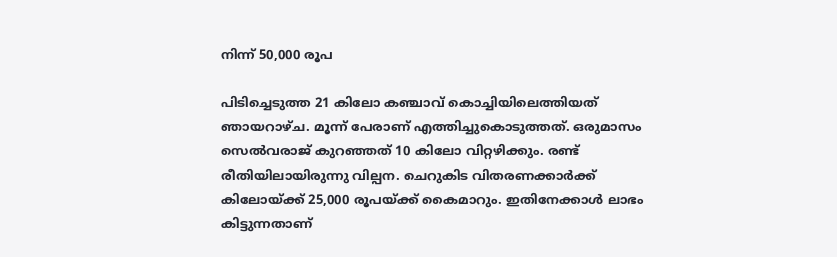നിന്ന് 50,000 രൂപ

പിടിച്ചെടുത്ത 21 കിലോ കഞ്ചാവ് ‌കൊച്ചിയിലെത്തിയത് ഞായറാഴ്ച. മൂന്ന് പേരാണ് എത്തിച്ചുകൊടുത്തത്. ഒരുമാസം സെൽവരാജ് കുറഞ്ഞത് 10 കിലോ വിറ്റഴിക്കും. രണ്ട് രീതിയിലായിരുന്നു വില്പന. ചെറുകിട വിതരണക്കാർക്ക് കിലോയ്ക്ക് 25,000 രൂപയ്ക്ക് കൈമാറും. ഇതിനേക്കാൾ ലാഭം കിട്ടുന്നതാണ്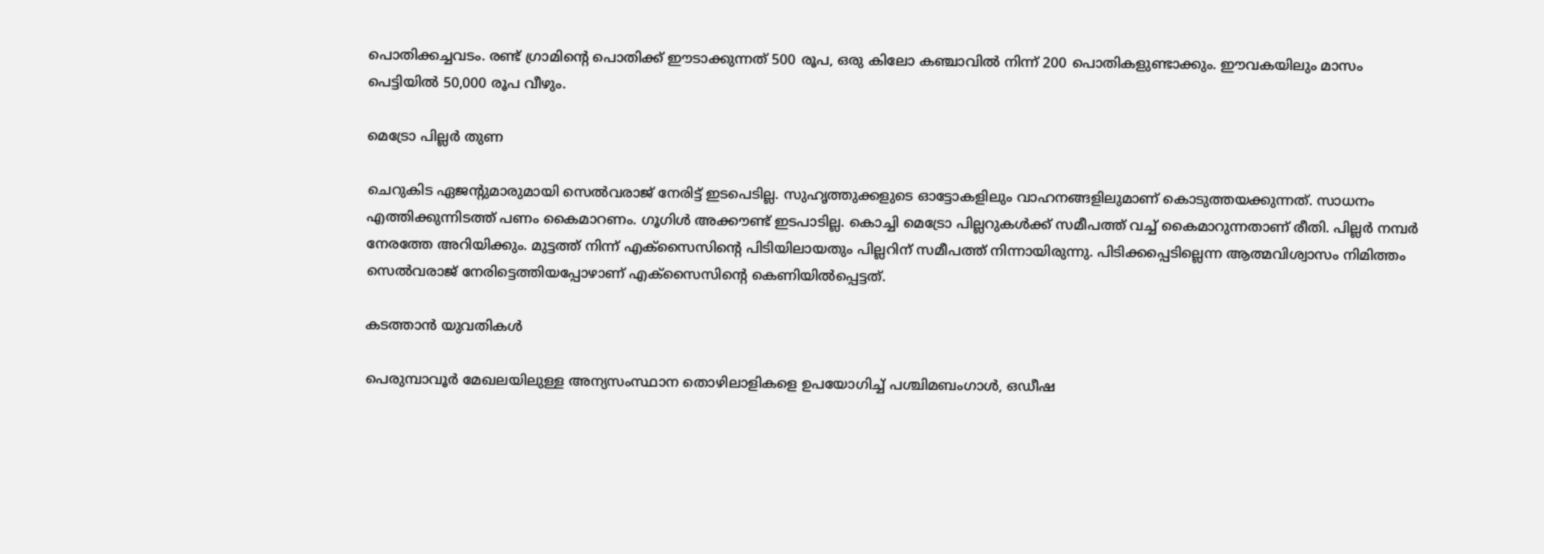പൊതിക്കച്ചവടം. രണ്ട് ഗ്രാമിന്റെ പൊതിക്ക് ഈടാക്കുന്നത് 500 രൂപ, ഒരു കിലോ കഞ്ചാവിൽ നിന്ന് 200 പൊതികളുണ്ടാക്കും. ഈവകയിലും മാസം പെട്ടിയിൽ 50,000 രൂപ വീഴും.

മെട്രോ പില്ലർ തുണ

ചെറുകിട ഏജന്റുമാരുമായി സെൽവരാജ് നേരിട്ട് ഇടപെടില്ല. സുഹൃത്തുക്കളുടെ ഓട്ടോകളിലും വാഹനങ്ങളിലുമാണ് കൊടുത്തയക്കുന്നത്. സാധനം എത്തിക്കുന്നിടത്ത് പണം കൈമാറണം. ഗൂഗിൾ അക്കൗണ്ട് ഇടപാടില്ല. കൊച്ചി മെട്രോ പില്ലറുകൾക്ക് സമീപത്ത് വച്ച് കൈമാറുന്നതാണ് രീതി. പില്ലർ നമ്പർ നേരത്തേ അറിയിക്കും. മുട്ടത്ത് നിന്ന് എക്സൈസിന്റെ പിടിയിലായതും പില്ലറിന് സമീപത്ത് നിന്നായിരുന്നു. പിടിക്കപ്പെടില്ലെന്ന ആത്മവിശ്വാസം നിമിത്തം സെൽവരാജ് നേരിട്ടെത്തിയപ്പോഴാണ് എക്സൈസിന്റെ കെണിയിൽപ്പെട്ടത്.

കടത്താൻ യുവതികൾ

പെരുമ്പാവൂർ മേഖലയിലുള്ള അന്യസംസ്ഥാന തൊഴിലാളികളെ ഉപയോഗിച്ച് പശ്ചിമബംഗാൾ, ഒഡീഷ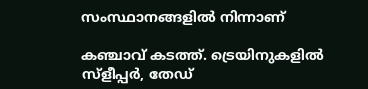സംസ്ഥാനങ്ങളിൽ നിന്നാണ്

കഞ്ചാവ് കടത്ത്. ട്രെയിനുകളിൽ സ്ളീപ്പർ, തേഡ്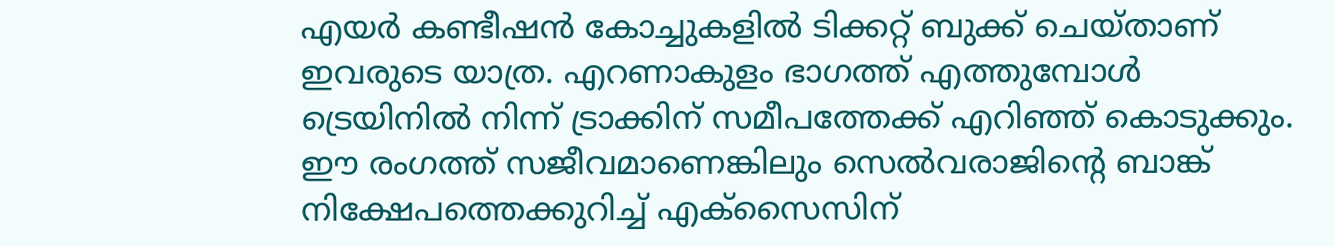എയർ കണ്ടീഷൻ കോച്ചുകളിൽ ടിക്കറ്റ് ബുക്ക് ചെയ്താണ് ഇവരുടെ യാത്ര. എറണാകുളം ഭാഗത്ത് എത്തുമ്പോൾ ട്രെയിനിൽ നിന്ന് ട്രാക്കിന് സമീപത്തേക്ക് എറിഞ്ഞ് കൊടുക്കും. ഈ രംഗത്ത് സജീവമാണെങ്കിലും സെൽവരാജിന്റെ ബാങ്ക് നിക്ഷേപത്തെക്കുറിച്ച് എക്സൈസിന്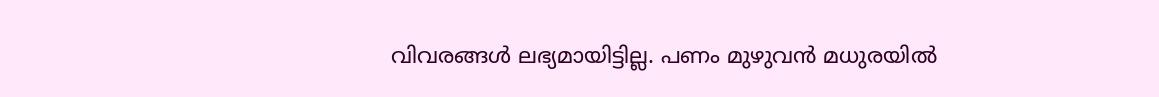വിവരങ്ങൾ ലഭ്യമായിട്ടില്ല. പണം മുഴുവൻ മധുരയിൽ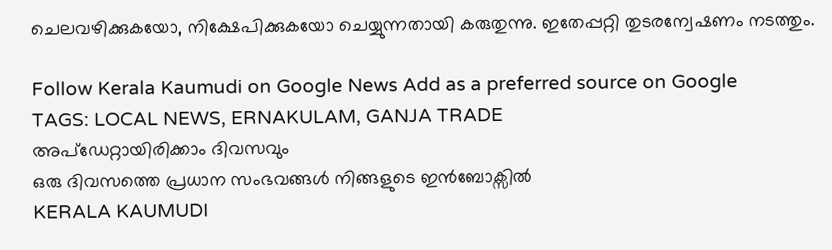ചെലവഴിക്കുകയോ, നിക്ഷേപിക്കുകയോ ചെയ്യുന്നതായി കരുതുന്നു. ഇതേപ്പറ്റി തുടരന്വേഷണം നടത്തും.

Follow Kerala Kaumudi on Google News Add as a preferred source on Google
TAGS: LOCAL NEWS, ERNAKULAM, GANJA TRADE
അപ്ഡേറ്റായിരിക്കാം ദിവസവും
ഒരു ദിവസത്തെ പ്രധാന സംഭവങ്ങൾ നിങ്ങളുടെ ഇൻബോക്സിൽ
KERALA KAUMUDI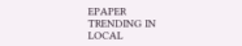EPAPER
TRENDING IN LOCAL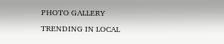PHOTO GALLERY
TRENDING IN LOCAL